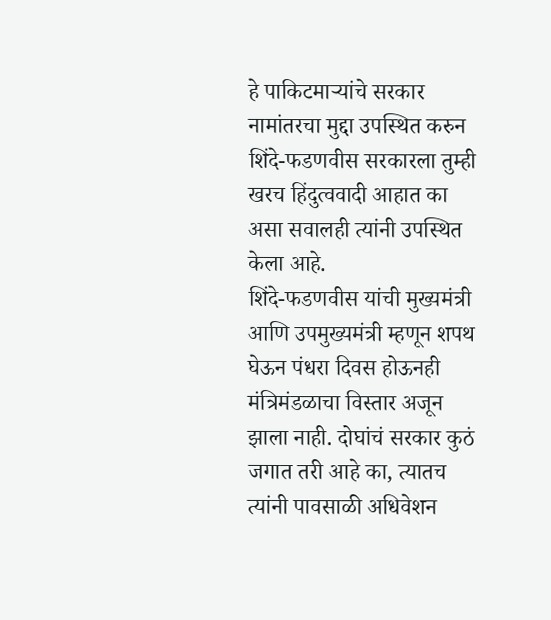हे पाकिटमाऱ्यांचे सरकार
नामांतरचा मुद्दा उपस्थित करुन शिंदे-फडणवीस सरकारला तुम्ही खरच हिंदुत्ववादी आहात का असा सवालही त्यांनी उपस्थित केला आहे.
शिंदे-फडणवीस यांची मुख्यमंत्री आणि उपमुख्यमंत्री म्हणून शपथ घेऊन पंधरा दिवस होऊनही मंत्रिमंडळाचा विस्तार अजून झाला नाही. दोघांचं सरकार कुठं जगात तरी आहे का, त्यातच त्यांनी पावसाळी अधिवेशन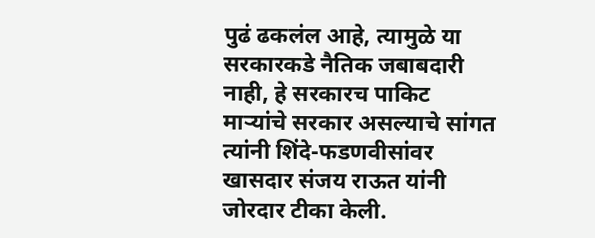पुढं ढकलंल आहे, त्यामुळे या सरकारकडे नैतिक जबाबदारी नाही, हे सरकारच पाकिट माऱ्यांचे सरकार असल्याचे सांगत त्यांनी शिंदे-फडणवीसांवर खासदार संजय राऊत यांनी जोरदार टीका केली.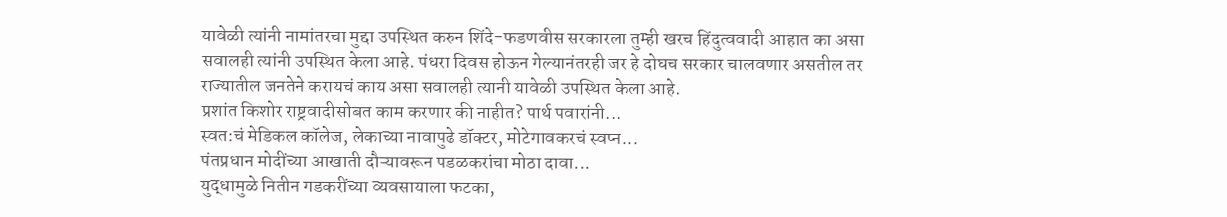यावेळी त्यांनी नामांतरचा मुद्दा उपस्थित करुन शिंदे-फडणवीस सरकारला तुम्ही खरच हिंदुत्ववादी आहात का असा सवालही त्यांनी उपस्थित केला आहे. पंधरा दिवस होऊन गेल्यानंतरही जर हे दोघच सरकार चालवणार असतील तर राज्यातील जनतेने करायचं काय असा सवालही त्यानी यावेळी उपस्थित केला आहे.
प्रशांत किशोर राष्ट्रवादीसोबत काम करणार की नाहीत? पार्थ पवारांनी...
स्वत:चं मेडिकल कॉलेज, लेकाच्या नावापुढे डॉक्टर, मोटेगावकरचं स्वप्न...
पंतप्रधान मोदींच्या आखाती दौऱ्यावरून पडळकरांचा मोठा दावा...
युद्धामुळे नितीन गडकरींच्या व्यवसायाला फटका,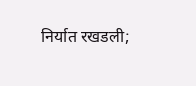निर्यात रखडली;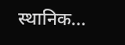स्थानिक...